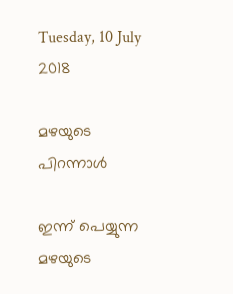Tuesday, 10 July 2018

മഴയുടെ പിറന്നാൾ

ഇന്ന് പെയ്യുന്ന മഴയുടെ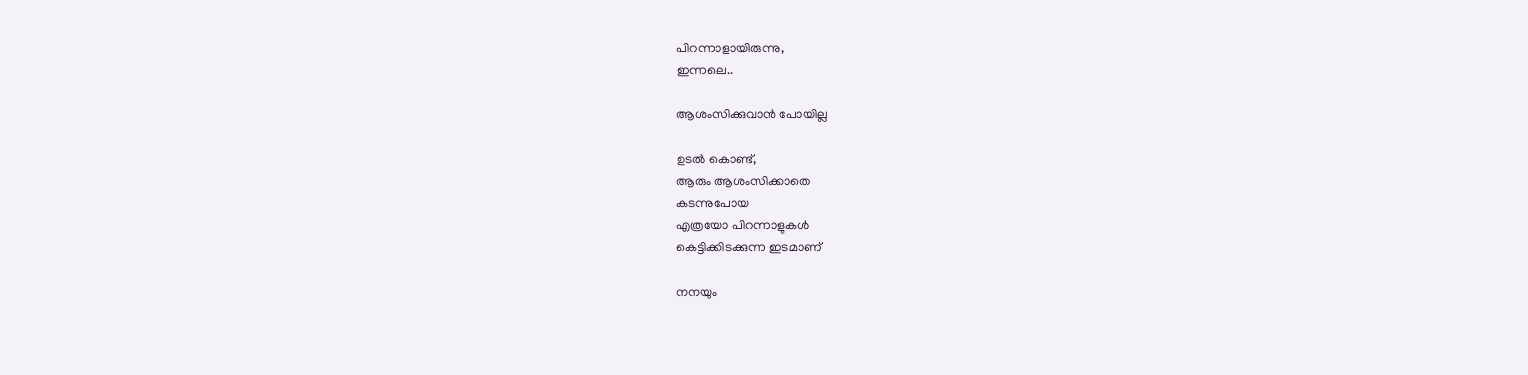പിറന്നാളായിരുന്നു,
ഇന്നലെ..

ആശംസിക്കുവാൻ പോയില്ല

ഉടൽ കൊണ്ട്,
ആരും ആശംസിക്കാതെ
കടന്നുപോയ
എത്രയോ പിറന്നാളുകൾ
കെട്ടിക്കിടക്കുന്ന ഇടമാണ്

നനയും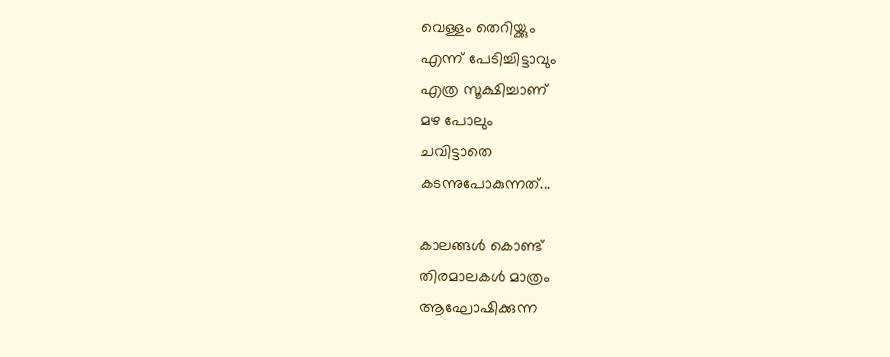വെള്ളം തെറിയ്ക്കും
എന്ന് പേടിച്ചിട്ടാവും
എത്ര സൂക്ഷിച്ചാണ്
മഴ പോലും
ചവിട്ടാതെ
കടന്നുപോകുന്നത്...

കാലങ്ങൾ കൊണ്ട്
തിരമാലകൾ മാത്രം
ആഘോഷിക്കുന്ന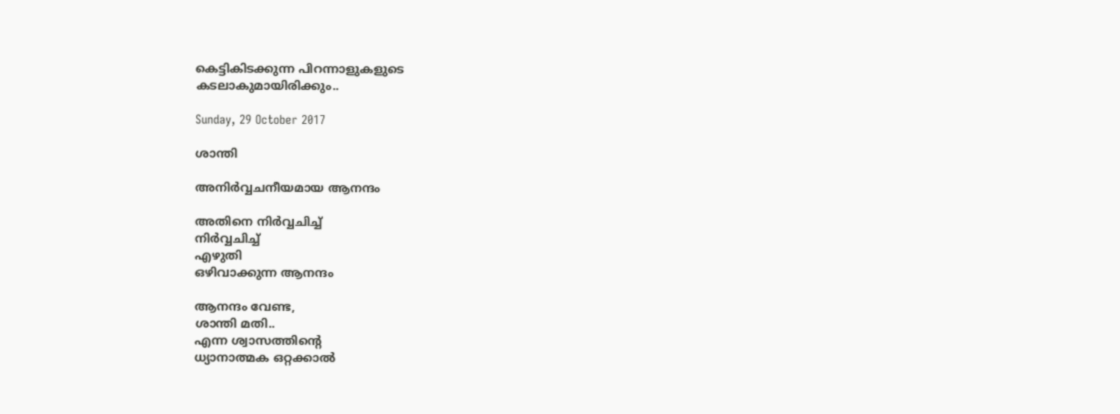കെട്ടികിടക്കുന്ന പിറന്നാളുകളുടെ
കടലാകുമായിരിക്കും..

Sunday, 29 October 2017

ശാന്തി

അനിർവ്വചനീയമായ ആനന്ദം

അതിനെ നിർവ്വചിച്ച്
നിർവ്വചിച്ച്
എഴുതി
ഒഴിവാക്കുന്ന ആനന്ദം

ആനന്ദം വേണ്ട,
ശാന്തി മതി..
എന്ന ശ്വാസത്തിന്റെ
ധ്യാനാത്മക ഒറ്റക്കാൽ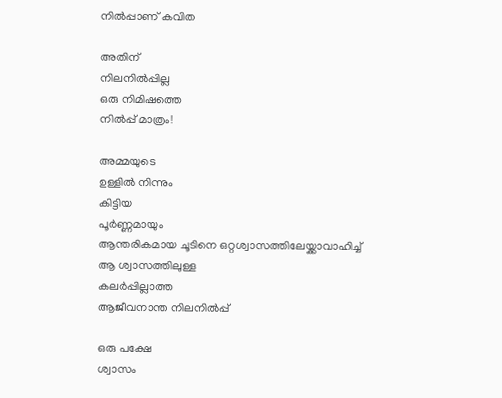നിൽപ്പാണ് കവിത

അതിന്
നിലനിൽപ്പില്ല
ഒരു നിമിഷത്തെ
നിൽപ്പ് മാത്രം!

അമ്മയുടെ
ഉള്ളിൽ നിന്നും
കിട്ടിയ
പൂർണ്ണമായും
ആന്തരികമായ ചൂടിനെ ഒറ്റശ്വാസത്തിലേയ്ക്കാവാഹിച്ച്
ആ ശ്വാസത്തിലുള്ള
കലർപ്പില്ലാത്ത
ആജീവനാന്ത നിലനിൽപ്പ്

ഒരു പക്ഷേ
ശ്വാസം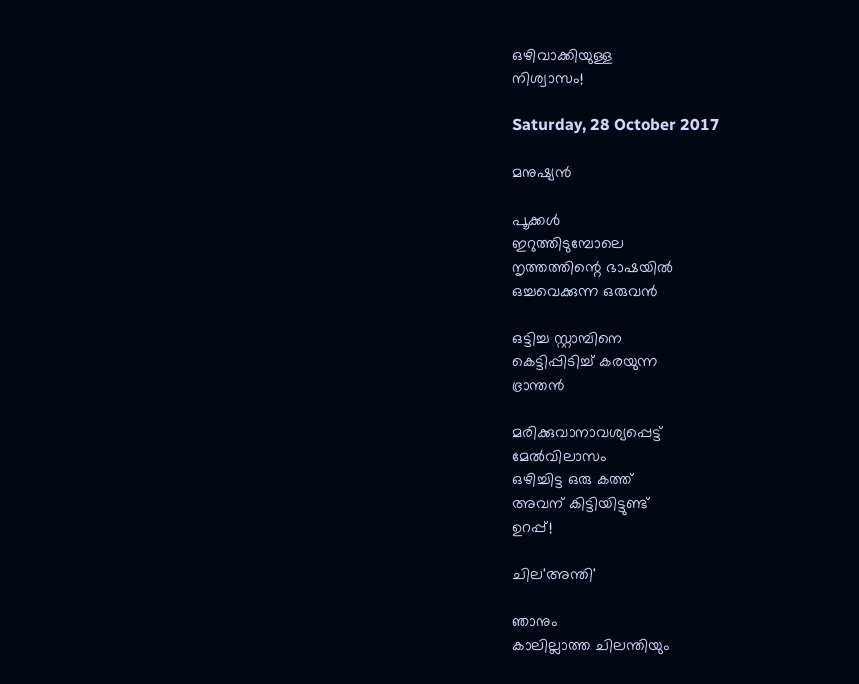ഒഴിവാക്കിയുള്ള
നിശ്വാസം!

Saturday, 28 October 2017

മനുഷ്യൻ

പൂക്കൾ
ഇറുത്തിടുമ്പോലെ
നൃത്തത്തിന്റെ ഭാഷയിൽ
ഒച്ചവെക്കുന്ന ഒരുവൻ

ഒട്ടിച്ച സ്റ്റാമ്പിനെ
കെട്ടിപ്പിടിച്ച് കരയുന്ന
ഭ്രാന്തൻ

മരിക്കുവാനാവശ്യപ്പെട്ട്
മേൽവിലാസം
ഒഴിച്ചിട്ട ഒരു കത്ത്
അവന് കിട്ടിയിട്ടുണ്ട്
ഉറപ്പ്!

ചില'അന്തി'

ഞാനും
കാലില്ലാത്ത ചിലന്തിയും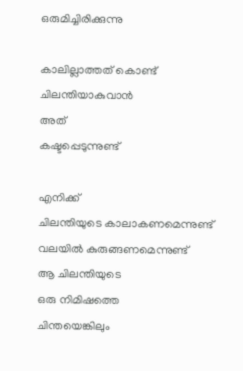ഒരുമിച്ചിരിക്കുന്നു

കാലില്ലാത്തത് കൊണ്ട്
ചിലന്തിയാകുവാൻ
അത്
കഷ്ടപ്പെടുന്നുണ്ട്

എനിക്ക്
ചിലന്തിയുടെ കാലാകണമെന്നുണ്ട്
വലയിൽ കുരുങ്ങണമെന്നുണ്ട്
ആ ചിലന്തിയുടെ
ഒരു നിമിഷത്തെ
ചിന്തയെങ്കിലും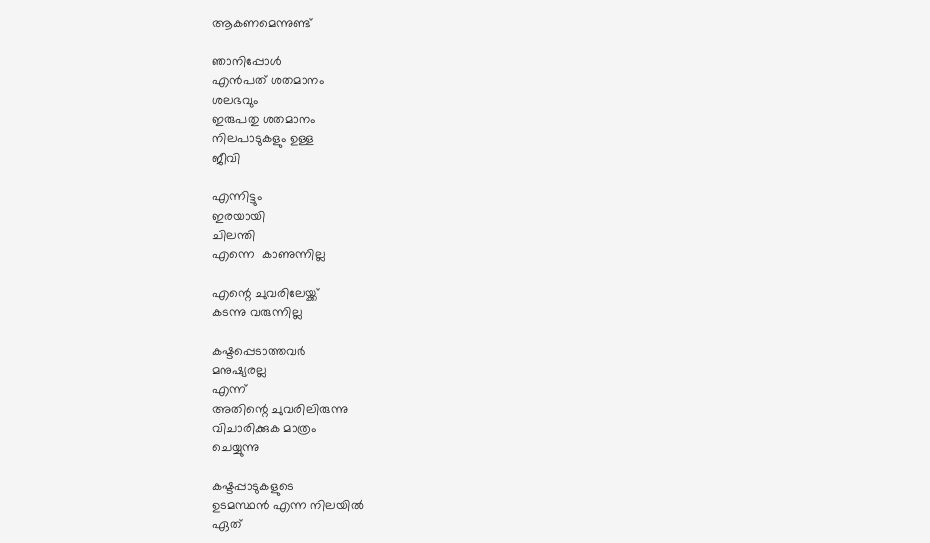ആകണമെന്നുണ്ട്

ഞാനിപ്പോൾ
എൻപത് ശതമാനം
ശലഭവും
ഇരുപതു ശതമാനം
നിലപാടുകളും ഉള്ള
ജീവി

എന്നിട്ടും
ഇരയായി
ചിലന്തി
എന്നെ  കാണുന്നില്ല

എന്റെ ചുവരിലേയ്ക്ക്
കടന്നു വരുന്നില്ല

കഷ്ടപ്പെടാത്തവർ
മനുഷ്യരല്ല
എന്ന്
അതിന്റെ ചുവരിലിരുന്നു
വിചാരിക്കുക മാത്രം
ചെയ്യുന്നു

കഷ്ടപ്പാടുകളുടെ
ഉടമസ്ഥൻ എന്ന നിലയിൽ
ഏത്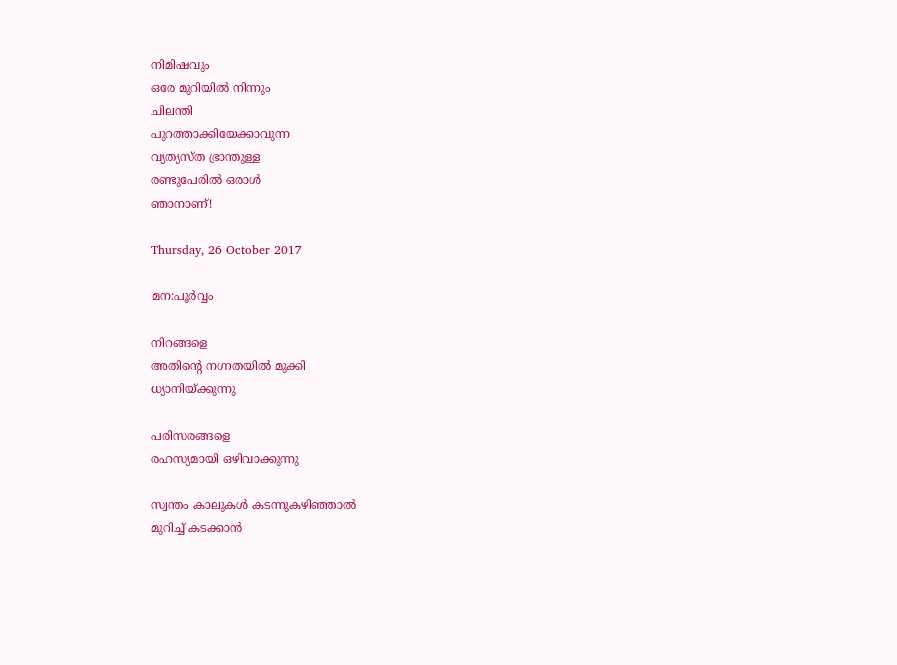നിമിഷവും
ഒരേ മുറിയിൽ നിന്നും
ചിലന്തി
പുറത്താക്കിയേക്കാവുന്ന
വ്യത്യസ്ത ഭ്രാന്തുള്ള
രണ്ടുപേരിൽ ഒരാൾ
ഞാനാണ്!

Thursday, 26 October 2017

മന:പൂർവ്വം

നിറങ്ങളെ
അതിന്റെ നഗ്നതയിൽ മുക്കി
ധ്യാനിയ്ക്കുന്നു

പരിസരങ്ങളെ
രഹസ്യമായി ഒഴിവാക്കുന്നു

സ്വന്തം കാലുകൾ കടന്നുകഴിഞ്ഞാൽ
മുറിച്ച് കടക്കാൻ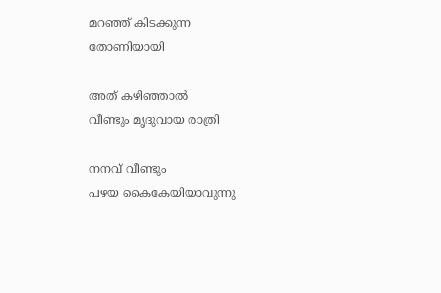മറഞ്ഞ് കിടക്കുന്ന
തോണിയായി

അത് കഴിഞ്ഞാൽ
വീണ്ടും മൃദുവായ രാത്രി

നനവ് വീണ്ടും
പഴയ കൈകേയിയാവുന്നു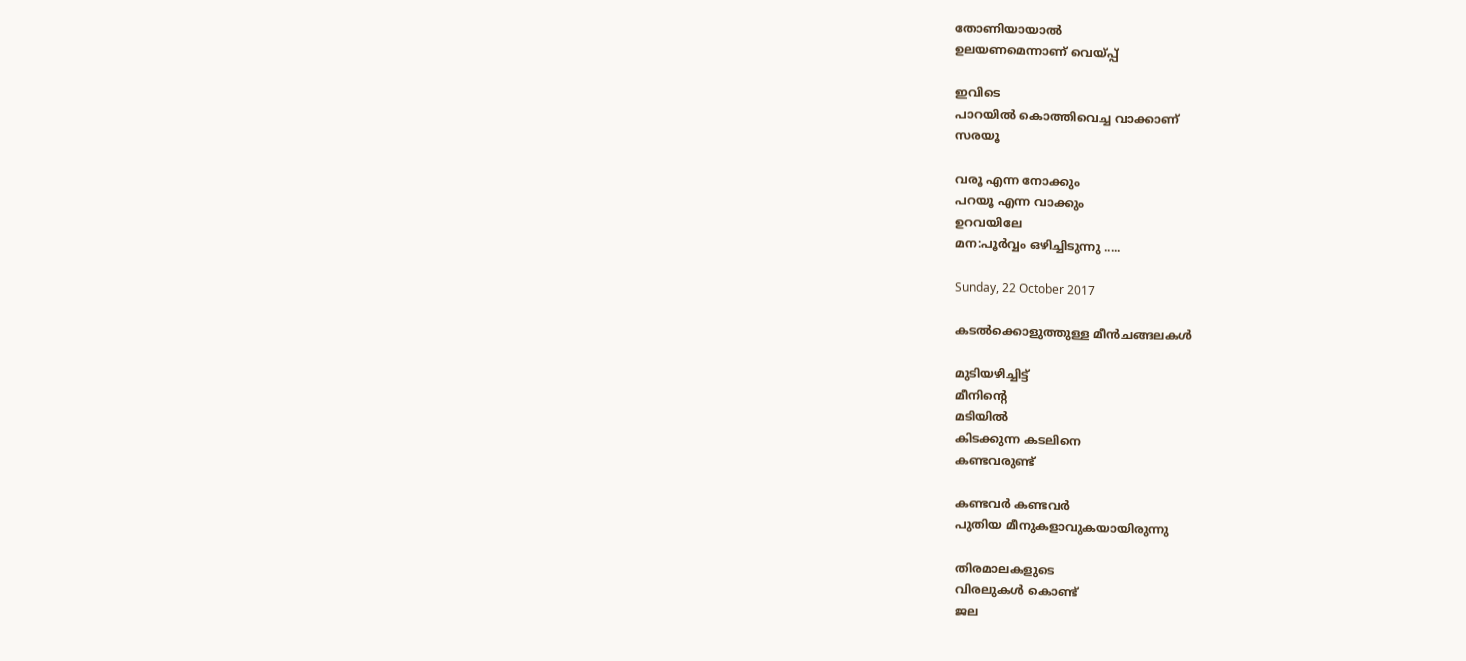തോണിയായാൽ
ഉലയണമെന്നാണ് വെയ്പ്പ്

ഇവിടെ
പാറയിൽ കൊത്തിവെച്ച വാക്കാണ്
സരയൂ

വരൂ എന്ന നോക്കും
പറയൂ എന്ന വാക്കും
ഉറവയിലേ
മന:പൂർവ്വം ഒഴിച്ചിടുന്നു .....

Sunday, 22 October 2017

കടൽക്കൊളുത്തുള്ള മീൻചങ്ങലകൾ

മുടിയഴിച്ചിട്ട്
മീനിന്റെ
മടിയിൽ
കിടക്കുന്ന കടലിനെ
കണ്ടവരുണ്ട്

കണ്ടവർ കണ്ടവർ
പുതിയ മീനുകളാവുകയായിരുന്നു

തിരമാലകളുടെ
വിരലുകൾ കൊണ്ട്
ജല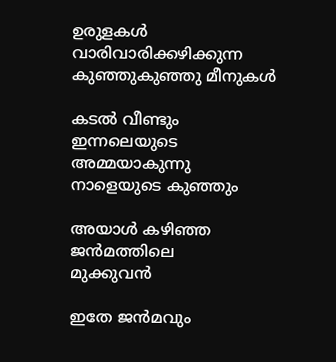ഉരുളകൾ
വാരിവാരിക്കഴിക്കുന്ന
കുഞ്ഞുകുഞ്ഞു മീനുകൾ

കടൽ വീണ്ടും
ഇന്നലെയുടെ അമ്മയാകുന്നു
നാളെയുടെ കുഞ്ഞും

അയാൾ കഴിഞ്ഞ ജൻമത്തിലെ
മുക്കുവൻ

ഇതേ ജൻമവും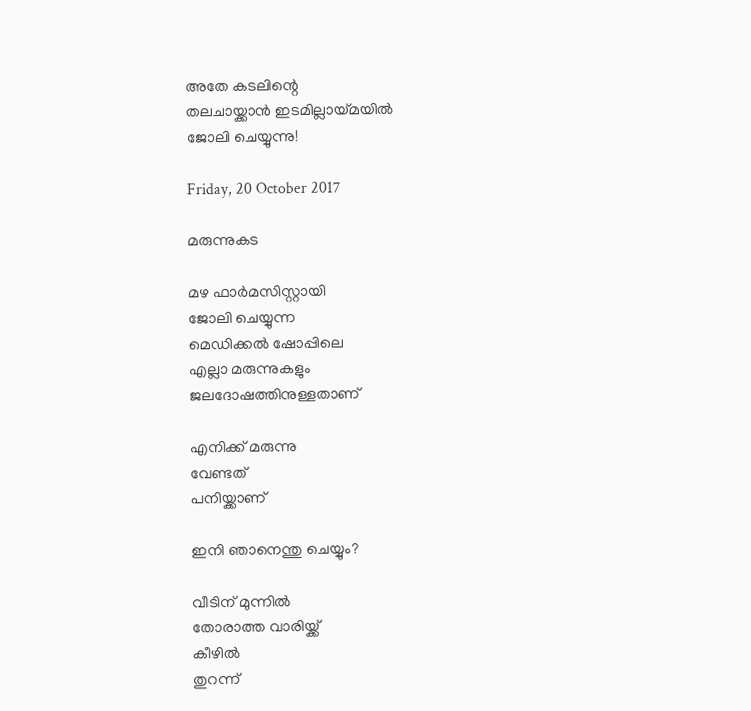അതേ കടലിന്റെ
തലചായ്ക്കാൻ ഇടമില്ലായ്മയിൽ
ജോലി ചെയ്യുന്നു!

Friday, 20 October 2017

മരുന്നുകട

മഴ ഫാർമസിസ്റ്റായി
ജോലി ചെയ്യുന്ന
മെഡിക്കൽ ഷോപ്പിലെ
എല്ലാ മരുന്നുകളും
ജലദോഷത്തിനുള്ളതാണ്

എനിക്ക് മരുന്നു
വേണ്ടത്
പനിയ്ക്കാണ്

ഇനി ഞാനെന്തു ചെയ്യും?

വീടിന് മുന്നിൽ
തോരാത്ത വാരിയ്ക്ക്
കീഴിൽ
തുറന്ന്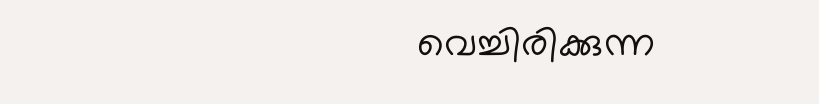വെച്ചിരിക്കുന്ന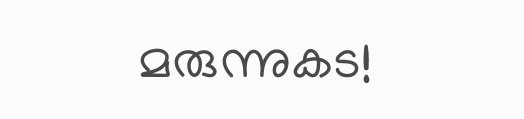മരുന്നുകട!